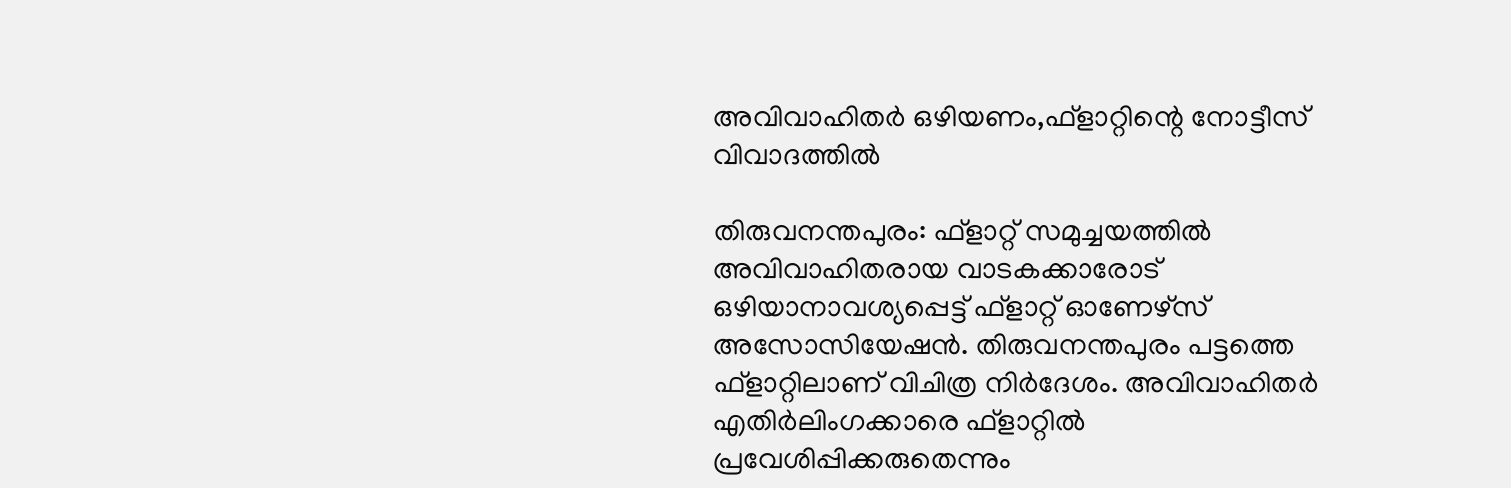അവിവാഹിതര്‍ ഒഴിയണം,ഫ്‌ളാറ്റിന്റെ നോട്ടീസ് വിവാദത്തില്‍

തിരുവനന്തപുരം: ഫ്ളാറ്റ് സമുച്ചയത്തില്‍ അവിവാഹിതരായ വാടകക്കാരോട് ഒഴിയാനാവശ്യപ്പെട്ട് ഫ്ളാറ്റ് ഓണേഴ്സ് അസോസിയേഷൻ. തിരുവനന്തപുരം പട്ടത്തെ ഫ്ളാറ്റിലാണ് വിചിത്ര നിര്‍ദേശം. അവിവാഹിതര്‍ എതിര്‍ലിംഗക്കാരെ ഫ്ളാറ്റില്‍ പ്രവേശിപ്പിക്കരുതെന്നും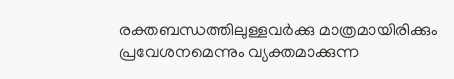രക്തബന്ധത്തിലുള്ളവര്‍ക്കു മാത്രമായിരിക്കും പ്രവേശനമെന്നും വ്യക്തമാക്കുന്ന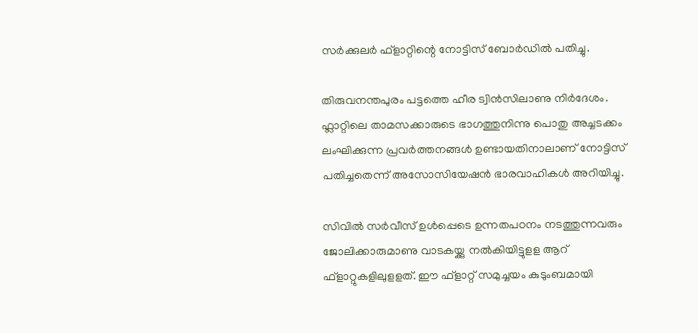സര്‍ക്കുലര്‍ ഫ്ളാറ്റിന്റെ നോട്ടിസ് ബോര്‍ഡില്‍ പതിച്ചു.

തിരുവനന്തപുരം പട്ടത്തെ ഹീര ട്വിന്‍സിലാണു നിര്‍ദേശം. ഫ്ലാറ്റിലെ താമസക്കാരുടെ ഭാഗത്തുനിന്നു പൊതു അച്ചടക്കം ലംഘിക്കുന്ന പ്രവര്‍ത്തനങ്ങള്‍ ഉണ്ടായതിനാലാണ് നോട്ടിസ് പതിച്ചതെന്ന് അസോസിയേഷന്‍ ഭാരവാഹികള്‍ അറിയിച്ചു.

സിവില്‍ സര്‍വീസ് ഉള്‍പ്പെടെ ഉന്നതപഠനം നടത്തുന്നവരും ജോലിക്കാരുമാണു വാടകയ്ക്കു നൽകിയിട്ടുളള ആറ് ഫ്ളാറ്റുകളിലുളളത്. ഈ ഫ്ളാറ്റ് സമുച്ചയം കുടുംബമായി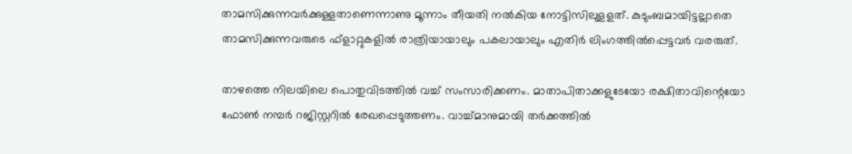താമസിക്കുന്നവര്‍ക്കുള്ളതാണെന്നാണു മൂന്നാം തീയതി നൽകിയ നോട്ടിസിലുളളത്. കുടുംബമായിട്ടല്ലാതെ താമസിക്കുന്നവരുടെ ഫ്ളാറ്റുകളില്‍ രാത്രിയായാലും പകലായാലും എതിര്‍ ലിംഗത്തില്‍പ്പെട്ടവർ വരരുത്.

താഴത്തെ നിലയിലെ പൊതുവിടത്തില്‍ വച്ച് സംസാരിക്കണം. മാതാപിതാക്കളുടേയോ രക്ഷിതാവിന്റെയോ ഫോണ്‍ നമ്പര്‍ റജിസ്റ്ററില്‍ രേഖപ്പെടുത്തണം. വാച്ച്മാനുമായി തര്‍ക്കത്തില്‍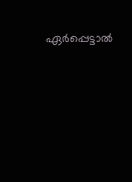ഏര്‍പ്പെട്ടാല്‍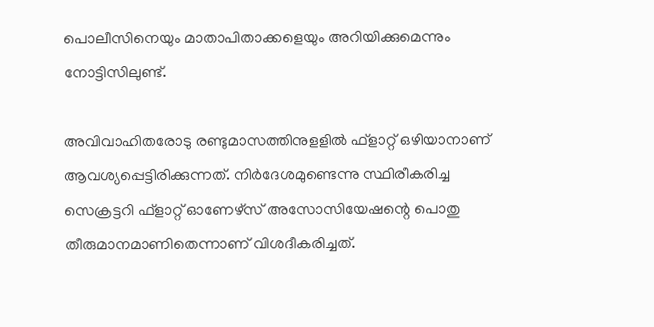പൊലീസിനെയും മാതാപിതാക്കളെയും അറിയിക്കുമെന്നും നോട്ടിസിലുണ്ട്.

അവിവാഹിതരോടു രണ്ടുമാസത്തിനുളളില്‍ ഫ്ളാറ്റ് ഒഴിയാനാണ് ആവശ്യപ്പെട്ടിരിക്കുന്നത്. നിര്‍ദേശമുണ്ടെന്നു സ്ഥിരീകരിച്ച സെക്രട്ടറി ഫ്ളാറ്റ് ഓണേഴ്സ് അസോസിയേഷന്റെ പൊതു തീരുമാനമാണിതെന്നാണ് വിശദീകരിച്ചത്.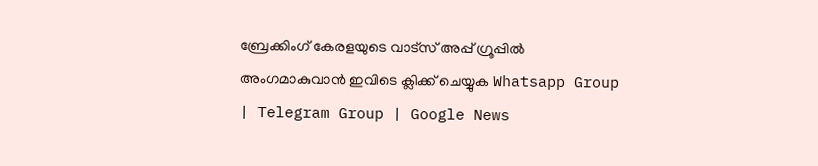ബ്രേക്കിംഗ് കേരളയുടെ വാട്സ് അപ്പ് ഗ്രൂപ്പിൽ അംഗമാകുവാൻ ഇവിടെ ക്ലിക്ക് ചെയ്യുക Whatsapp Group | Telegram Group | Google News